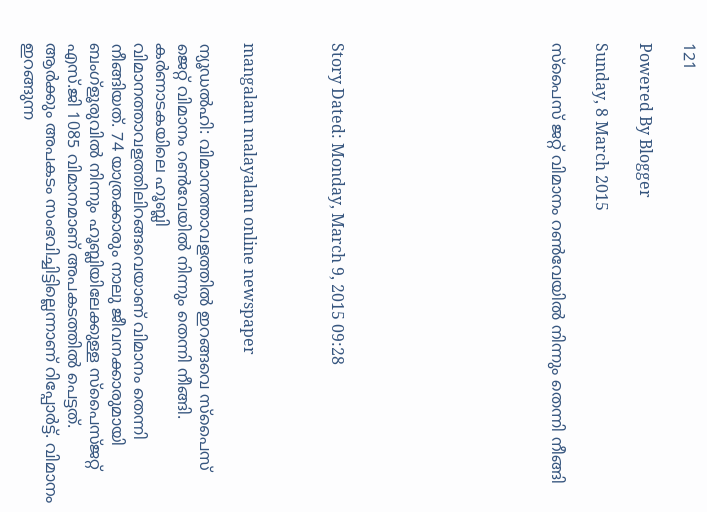121

Powered By Blogger

Sunday, 8 March 2015

സ്‌പൈസ്‌ ജറ്റ്‌ വിമാനം റണ്‍വേയില്‍ നിന്നും തെന്നി നീങ്ങി









Story Dated: Monday, March 9, 2015 09:28



mangalam malayalam online newspaper

ന്യൂഡല്‍ഹി: വിമാനത്താവളത്തില്‍ ഇറങ്ങവെ സ്‌പൈസ്‌ ജെറ്റ്‌ വിമാനം റണ്‍വേയില്‍ നിന്നും തെന്നി നീങ്ങി. കര്‍ണാടകയിലെ ഹൂബ്ലി വിമാനത്താവളത്തിലിറങ്ങവെയാണ്‌ വിമാനം തെന്നി നീങ്ങിയത്‌. 74 യാത്രക്കാരും നാലു ജീവനക്കാരുമായി ബംഗ്‌ളൂരുവില്‍ നിന്നും ഹൂബ്ലിയിലേക്കുള്ള സ്‌പൈസ്‌ജറ്റ്‌ എസ്‌.ജി 1085 വിമാനമാണ്‌ അപകടത്തില്‍ പെട്ടത്‌. ആര്‍ക്കും അപകടം സംഭവിച്ചിട്ടില്ലെന്നാണ്‌ റിപ്പോര്‍ട്ട്‌. വിമാനം ഇറങ്ങുന്ന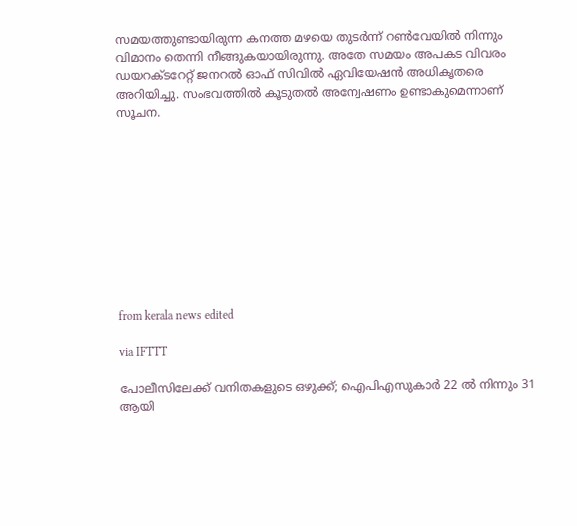സമയത്തുണ്ടായിരുന്ന കനത്ത മഴയെ തുടര്‍ന്ന്‌ റണ്‍വേയില്‍ നിന്നും വിമാനം തെന്നി നീങ്ങുകയായിരുന്നു. അതേ സമയം അപകട വിവരം ഡയറക്‌ടറേറ്റ്‌ ജനറല്‍ ഓഫ്‌ സിവില്‍ ഏവിയേഷന്‍ അധികൃതരെ അറിയിച്ചു. സംഭവത്തില്‍ കൂടുതല്‍ അന്വേഷണം ഉണ്ടാകുമെന്നാണ്‌ സൂചന.










from kerala news edited

via IFTTT

പോലീസിലേക്ക്‌ വനിതകളുടെ ഒഴുക്ക്‌; ഐപിഎസുകാര്‍ 22 ല്‍ നിന്നും 31 ആയി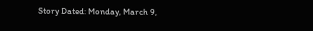Story Dated: Monday, March 9,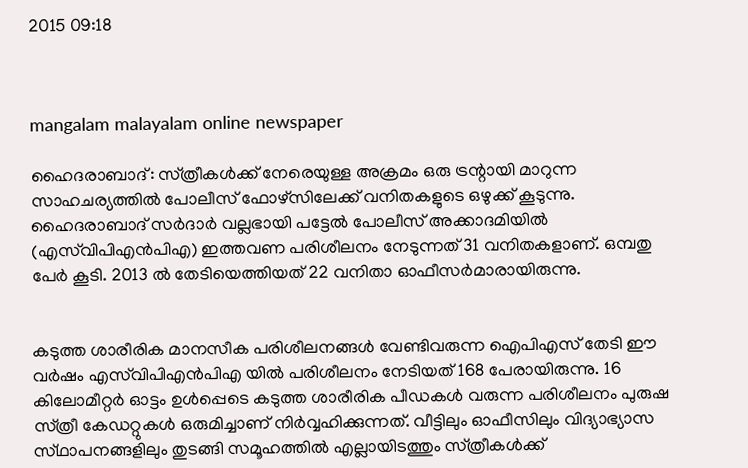2015 09:18



mangalam malayalam online newspaper

ഹൈദരാബാദ്‌: സ്‌ത്രീകള്‍ക്ക്‌ നേരെയുള്ള അക്രമം ഒരു ട്രന്റായി മാറുന്ന സാഹചര്യത്തില്‍ പോലീസ്‌ ഫോഴ്‌സിലേക്ക്‌ വനിതകളുടെ ഒഴുക്ക്‌ കൂടുന്നു. ഹൈദരാബാദ്‌ സര്‍ദാര്‍ വല്ലഭായി പട്ടേല്‍ പോലീസ്‌ അക്കാദമിയില്‍ (എസ്‌വിപിഎന്‍പിഎ) ഇത്തവണ പരിശീലനം നേടുന്നത്‌ 31 വനിതകളാണ്‌. ഒമ്പതു പേര്‍ കൂടി. 2013 ല്‍ തേടിയെത്തിയത്‌ 22 വനിതാ ഓഫീസര്‍മാരായിരുന്നു.


കടുത്ത ശാരീരിക മാനസീക പരിശീലനങ്ങള്‍ വേണ്ടിവരുന്ന ഐപിഎസ്‌ തേടി ഈ വര്‍ഷം എസ്‌വിപിഎന്‍പിഎ യില്‍ പരിശീലനം നേടിയത്‌ 168 പേരായിരുന്നു. 16 കിലോമീറ്റര്‍ ഓട്ടം ഉള്‍പ്പെടെ കടുത്ത ശാരീരിക പീഡകള്‍ വരുന്ന പരിശീലനം പുരുഷ സ്‌ത്രീ കേഡറ്റുകള്‍ ഒരുമിച്ചാണ്‌ നിര്‍വ്വഹിക്കുന്നത്‌. വീട്ടിലും ഓഫീസിലും വിദ്യാഭ്യാസ സ്‌ഥാപനങ്ങളിലും തുടങ്ങി സമൂഹത്തില്‍ എല്ലായിടത്തും സ്‌ത്രീകള്‍ക്ക്‌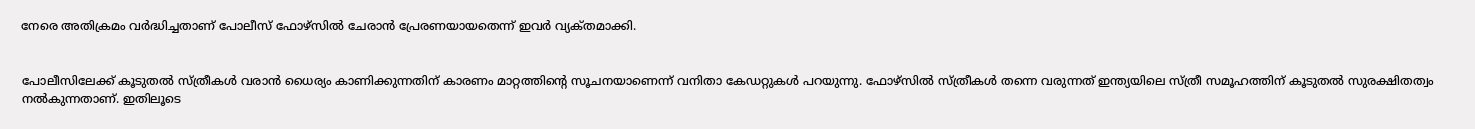നേരെ അതിക്രമം വര്‍ദ്ധിച്ചതാണ്‌ പോലീസ്‌ ഫോഴ്‌സില്‍ ചേരാന്‍ പ്രേരണയായതെന്ന്‌ ഇവര്‍ വ്യക്‌തമാക്കി.


പോലീസിലേക്ക്‌ കൂടുതല്‍ സ്‌ത്രീകള്‍ വരാന്‍ ധൈര്യം കാണിക്കുന്നതിന്‌ കാരണം മാറ്റത്തിന്റെ സൂചനയാണെന്ന്‌ വനിതാ കേഡറ്റുകള്‍ പറയുന്നു. ഫോഴ്‌സില്‍ സ്‌ത്രീകള്‍ തന്നെ വരുന്നത്‌ ഇന്ത്യയിലെ സ്‌ത്രീ സമൂഹത്തിന്‌ കൂടുതല്‍ സുരക്ഷിതത്വം നല്‍കുന്നതാണ്‌. ഇതിലൂടെ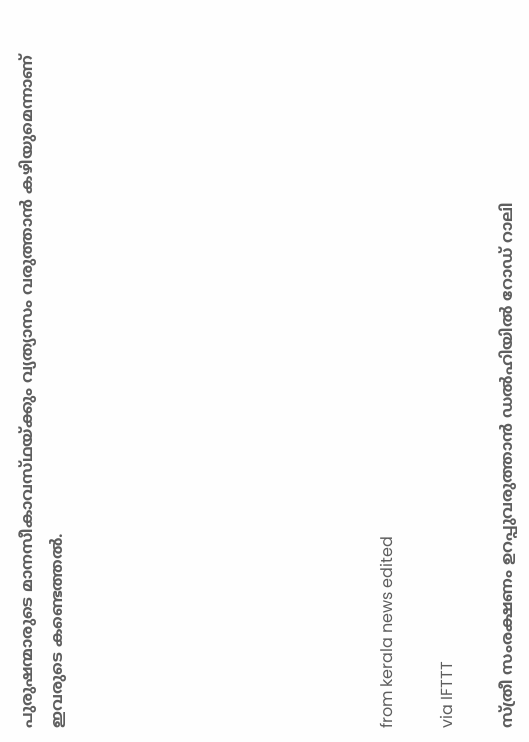പുരുഷന്മാരുടെ മാനസീകാവസ്‌ഥയ്‌ക്കും വ്യത്യാസം വരുത്താന്‍ കഴിയുമെന്നാണ്‌ ഇവരുടെ കണ്ടെത്തല്‍.










from kerala news edited

via IFTTT

സ്‌ത്രീ സംരക്ഷണം ഉറപ്പുവരുത്താന്‍ ഡല്‍ഹിയില്‍ റോഡ്‌ റാലി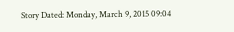Story Dated: Monday, March 9, 2015 09:04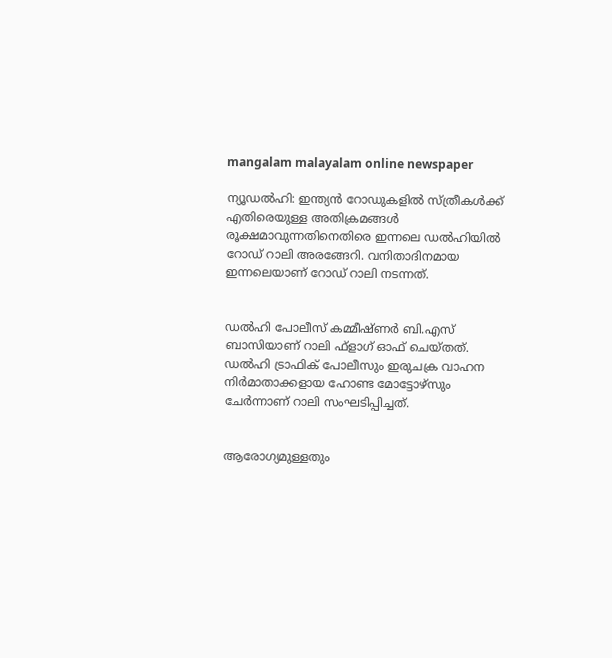mangalam malayalam online newspaper

ന്യൂഡല്‍ഹി: ഇന്ത്യന്‍ റോഡുകളില്‍ സ്‌ത്രീകള്‍ക്ക്‌ എതിരെയുള്ള അതിക്രമങ്ങള്‍ രൂക്ഷമാവുന്നതിനെതിരെ ഇന്നലെ ഡല്‍ഹിയില്‍ റോഡ്‌ റാലി അരങ്ങേറി. വനിതാദിനമായ ഇന്നലെയാണ്‌ റോഡ്‌ റാലി നടന്നത്‌.


ഡല്‍ഹി പോലീസ്‌ കമ്മീഷ്‌ണര്‍ ബി.എസ്‌ ബാസിയാണ്‌ റാലി ഫ്‌ളാഗ്‌ ഓഫ്‌ ചെയ്‌തത്‌. ഡല്‍ഹി ട്രാഫിക്‌ പോലീസും ഇരുചക്ര വാഹന നിര്‍മാതാക്കളായ ഹോണ്ട മോട്ടോഴ്‌സും ചേര്‍ന്നാണ്‌ റാലി സംഘടിപ്പിച്ചത്‌.


ആരോഗ്യമുള്ളതും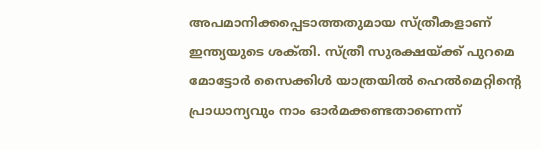അപമാനിക്കപ്പെടാത്തതുമായ സ്‌ത്രീകളാണ്‌ ഇന്ത്യയുടെ ശക്‌തി. സ്‌ത്രീ സുരക്ഷയ്‌ക്ക് പുറമെ മോട്ടോര്‍ സൈക്കിള്‍ യാത്രയില്‍ ഹെല്‍മെറ്റിന്റെ പ്രാധാന്യവും നാം ഓര്‍മക്കണ്ടതാണെന്ന്‌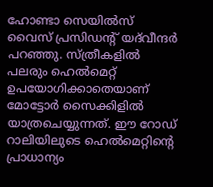ഹോണ്ടാ സെയില്‍സ്‌ വൈസ്‌ പ്രസിഡന്റ്‌ യദ്‌വീന്ദര്‍ പറഞ്ഞു. സ്‌ത്രീകളില്‍ പലരും ഹെല്‍മെറ്റ്‌ ഉപയോഗിക്കാതെയാണ്‌ മോട്ടോര്‍ സൈക്കിളില്‍ യാത്രചെയ്യുന്നത്‌. ഈ റോഡ്‌ റാലിയിലുടെ ഹെല്‍മെറ്റിന്റെ പ്രാധാന്യം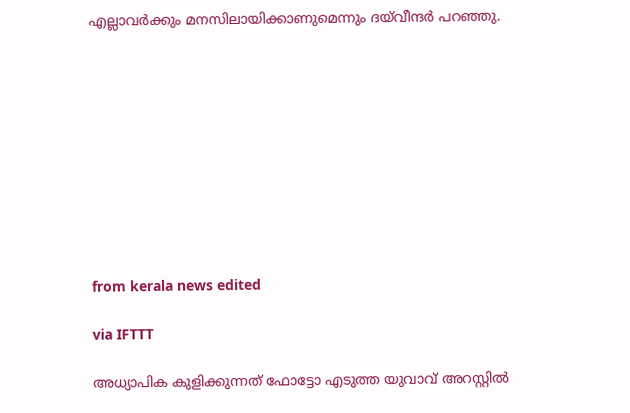എല്ലാവര്‍ക്കും മനസിലായിക്കാണുമെന്നും ദയ്‌വീന്ദര്‍ പറഞ്ഞു.










from kerala news edited

via IFTTT

അധ്യാപിക കുളിക്കുന്നത് ഫോട്ടോ എടുത്ത യുവാവ് അറസ്റ്റില്‍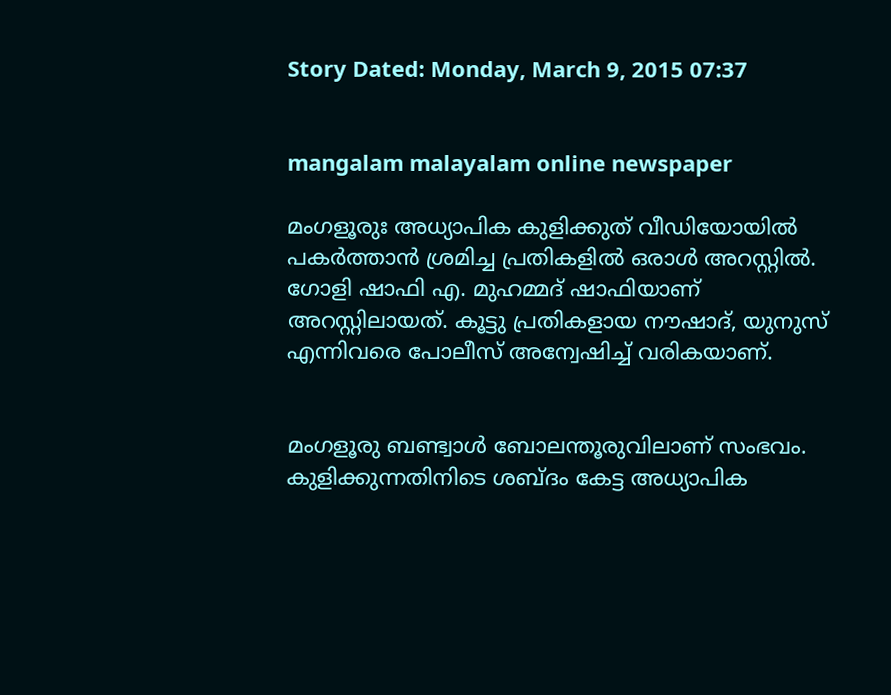Story Dated: Monday, March 9, 2015 07:37


mangalam malayalam online newspaper

മംഗളൂരുഃ അധ്യാപിക കുളിക്കുത് വീഡിയോയില്‍ പകര്‍ത്താന്‍ ശ്രമിച്ച പ്രതികളില്‍ ഒരാള്‍ അറസ്റ്റില്‍. ഗോളി ഷാഫി എ. മുഹമ്മദ് ഷാഫിയാണ് അറസ്റ്റിലായത്. കൂട്ടു പ്രതികളായ നൗഷാദ്, യുനുസ് എന്നിവരെ പോലീസ് അന്വേഷിച്ച് വരികയാണ്.


മംഗളൂരു ബണ്ട്വാള്‍ ബോലന്തൂരുവിലാണ് സംഭവം. കുളിക്കുന്നതിനിടെ ശബ്ദം കേട്ട അധ്യാപിക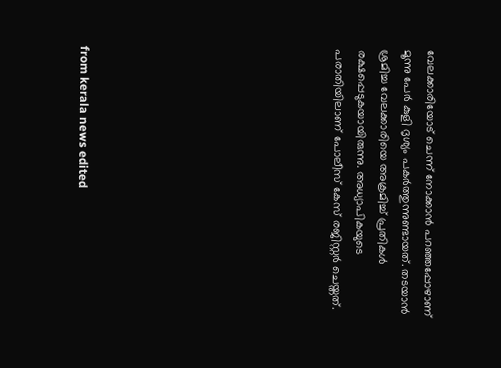വേലക്കാരിയോട് ചെന്ന് നോക്കാന്‍ പറഞ്ഞപ്പോഴാണ് മൂന്നു പേര്‍ കുളി ദൃശ്യം പകര്‍ത്തുന്നുണ്ടായത്. തടയാന്‍ ശ്രമിച്ച വേലക്കാരിയെ അക്രമിച്ച് പ്രതികള്‍ രക്ഷപ്പെടുകയായിരുന്നു. അധ്യാപികയുടെ പരാതിയിലാണ് പോലീസ് കേസ് രജിസ്റ്റര്‍ ചെയ്തത്.










from kerala news edited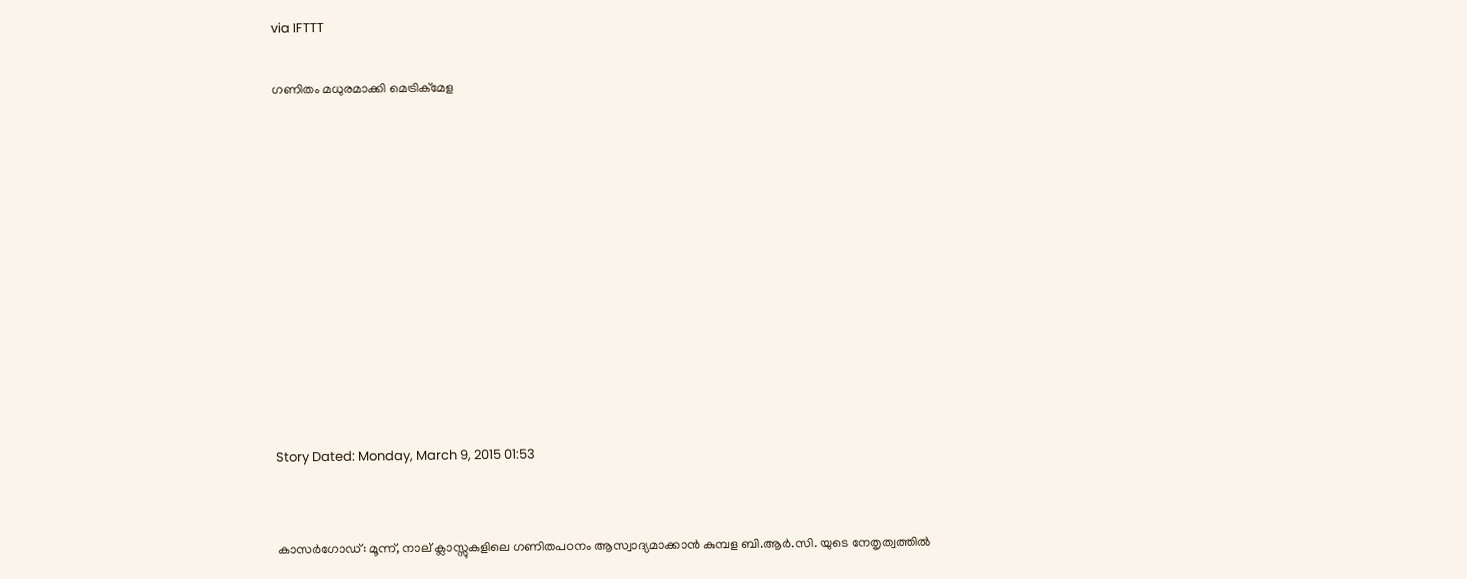via IFTTT

ഗണിതം മധുരമാക്കി മെട്രിക്‌മേള











Story Dated: Monday, March 9, 2015 01:53


കാസര്‍ഗോഡ്‌: മൂന്ന്‌, നാല്‌ ക്ലാസ്സുകളിലെ ഗണിതപഠനം ആസ്വാദ്യമാക്കാന്‍ കുമ്പള ബി.ആര്‍.സി. യുടെ നേതൃത്വത്തില്‍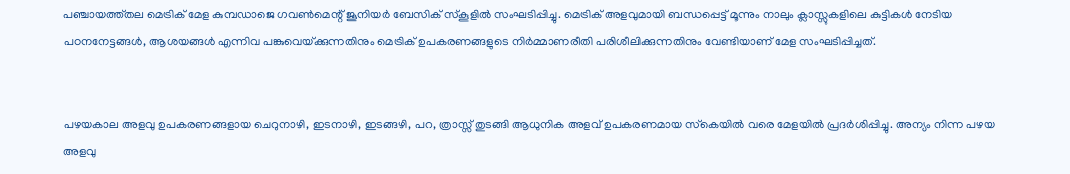പഞ്ചായത്ത്‌തല മെട്രിക്‌ മേള കുമ്പഡാജെ ഗവണ്‍മെന്റ്‌ ജൂനിയര്‍ ബേസിക്‌ സ്‌കൂളില്‍ സംഘടിപ്പിച്ചു. മെട്രിക്‌ അളവുമായി ബന്ധപ്പെട്ട്‌ മൂന്നും നാലും ക്ലാസ്സുകളിലെ കുട്ടികള്‍ നേടിയ പഠനനേട്ടങ്ങള്‍, ആശയങ്ങള്‍ എന്നിവ പങ്കുവെയ്‌ക്കുന്നതിനും മെട്രിക്‌ ഉപകരണങ്ങളുടെ നിര്‍മ്മാണരീതി പരിശീലിക്കുന്നതിനും വേണ്ടിയാണ്‌ മേള സംഘടിപ്പിച്ചത്‌.


പഴയകാല അളവു ഉപകരണങ്ങളായ ചെറുനാഴി, ഇടനാഴി, ഇടങ്ങഴി, പറ, ത്രാസ്സ്‌ തുടങ്ങി ആധുനിക അളവ്‌ ഉപകരണമായ സ്‌കെയില്‍ വരെ മേളയില്‍ പ്രദര്‍ശിപ്പിച്ചു. അന്യം നിന്ന പഴയ അളവു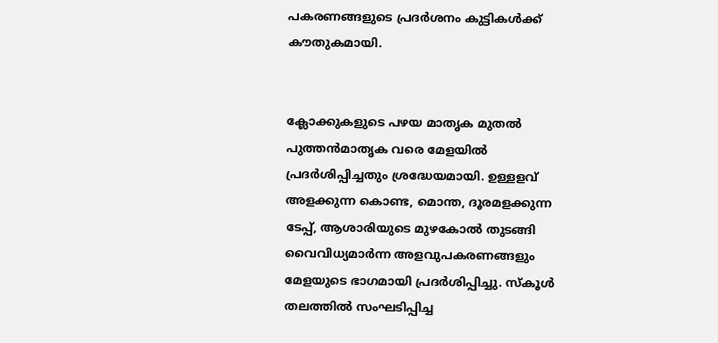പകരണങ്ങളുടെ പ്രദര്‍ശനം കുട്ടികള്‍ക്ക്‌ കൗതുകമായി.


ക്ലോക്കുകളുടെ പഴയ മാതൃക മുതല്‍ പുത്തന്‍മാതൃക വരെ മേളയില്‍ പ്രദര്‍ശിപ്പിച്ചതും ശ്രദ്ധേയമായി. ഉള്ളളവ്‌ അളക്കുന്ന കൊണ്ട, മൊന്ത, ദൂരമളക്കുന്ന ടേപ്പ്‌, ആശാരിയുടെ മുഴകോല്‍ തുടങ്ങി വൈവിധ്യമാര്‍ന്ന അളവുപകരണങ്ങളും മേളയുടെ ഭാഗമായി പ്രദര്‍ശിപ്പിച്ചു. സ്‌കൂള്‍ തലത്തില്‍ സംഘടിപ്പിച്ച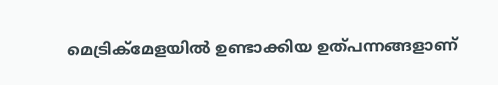മെട്രിക്‌മേളയില്‍ ഉണ്ടാക്കിയ ഉത്‌പന്നങ്ങളാണ്‌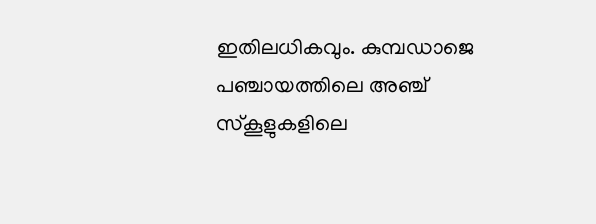ഇതിലധികവും. കുമ്പഡാജെ പഞ്ചായത്തിലെ അഞ്ച്‌ സ്‌കൂളുകളിലെ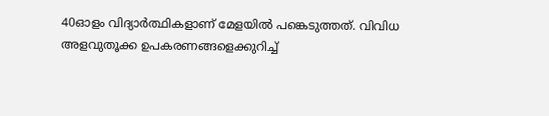40ഓളം വിദ്യാര്‍ത്ഥികളാണ്‌ മേളയില്‍ പങ്കെടുത്തത്‌. വിവിധ അളവുതൂക്ക ഉപകരണങ്ങളെക്കുറിച്ച്‌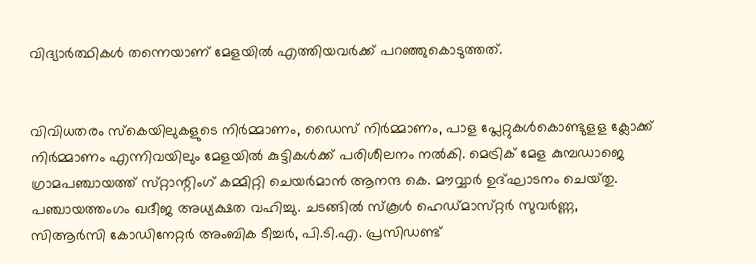വിദ്യാര്‍ത്ഥികള്‍ തന്നെയാണ്‌ മേളയില്‍ എത്തിയവര്‍ക്ക്‌ പറഞ്ഞുകൊടുത്തത്‌.


വിവിധതരം സ്‌കെയിലുകളുടെ നിര്‍മ്മാണം, ഡൈസ്‌ നിര്‍മ്മാണം, പാള പ്ലേറ്റുകള്‍കൊണ്ടുളള ക്ലോക്ക്‌ നിര്‍മ്മാണം എന്നിവയിലും മേളയില്‍ കുട്ടികള്‍ക്ക്‌ പരിശീലനം നല്‍കി. മെട്രിക്‌ മേള കുമ്പഡാജെ ഗ്രാമപഞ്ചായത്ത്‌ സ്‌റ്റാന്റിംഗ്‌ കമ്മിറ്റി ചെയര്‍മാന്‍ ആനന്ദ കെ. മൗവ്വാര്‍ ഉദ്‌ഘാടനം ചെയ്‌തു. പഞ്ചായത്തംഗം ഖദീജ അധ്യക്ഷത വഹിച്ചു. ചടങ്ങില്‍ സ്‌കൂള്‍ ഹെഡ്‌മാസ്‌റ്റര്‍ സുവര്‍ണ്ണ, സിആര്‍സി കോഡിനേറ്റര്‍ അംബിക ടീച്ചര്‍, പി.ടി.എ. പ്രസിഡണ്ട്‌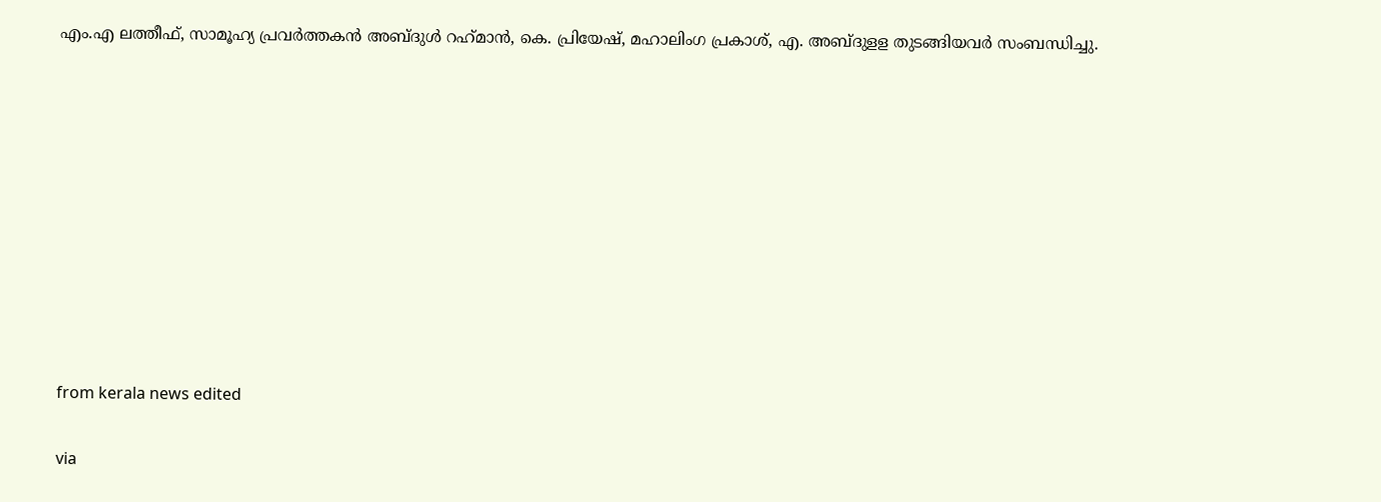എം.എ ലത്തീഫ്‌, സാമൂഹ്യ പ്രവര്‍ത്തകന്‍ അബ്‌ദുള്‍ റഹ്‌മാന്‍, കെ. പ്രിയേഷ്‌, മഹാലിംഗ പ്രകാശ്‌, എ. അബ്‌ദുളള തുടങ്ങിയവര്‍ സംബന്ധിച്ചു.










from kerala news edited

via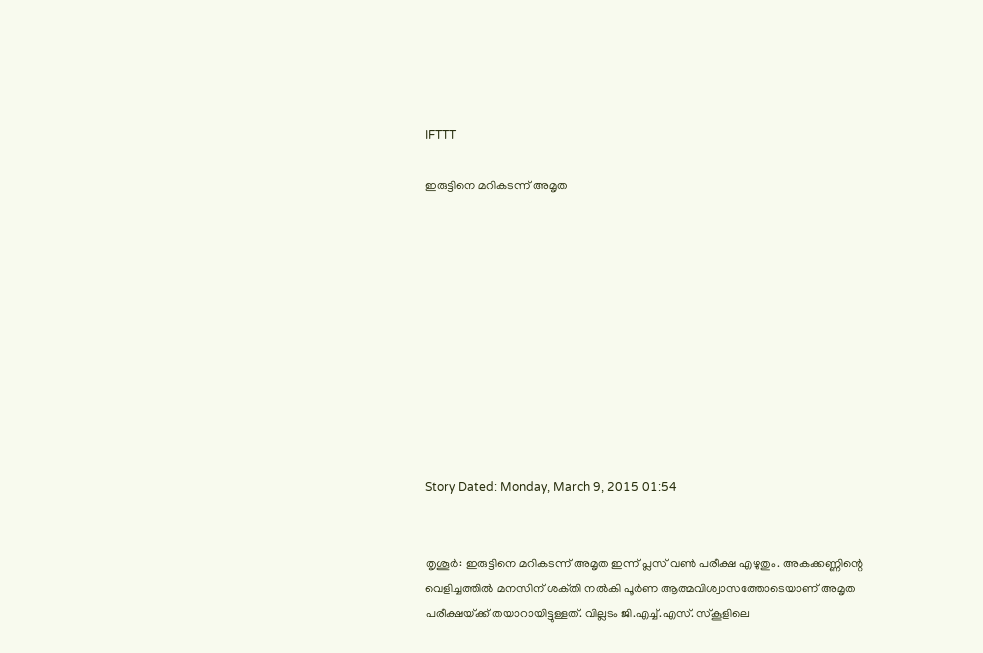IFTTT

ഇരുട്ടിനെ മറികടന്ന്‌ അമൃത











Story Dated: Monday, March 9, 2015 01:54


തൃശൂര്‍: ഇരുട്ടിനെ മറികടന്ന്‌ അമൃത ഇന്ന്‌ പ്ലസ്‌ വണ്‍ പരീക്ഷ എഴുതും. അകക്കണ്ണിന്റെ വെളിച്ചത്തില്‍ മനസിന്‌ ശക്‌തി നല്‍കി പൂര്‍ണ ആത്മവിശ്വാസത്തോടെയാണ്‌ അമൃത പരീക്ഷയ്‌ക്ക് തയാറായിട്ടുള്ളത്‌. വില്ലടം ജി.എച്ച്‌.എസ്‌. സ്‌കൂളിലെ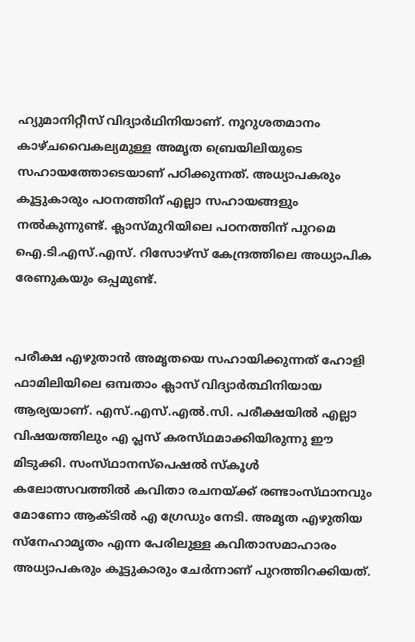ഹ്യുമാനിറ്റീസ്‌ വിദ്യാര്‍ഥിനിയാണ്‌. നൂറുശതമാനം കാഴ്‌ചവൈകല്യമുള്ള അമൃത ബ്രെയിലിയുടെ സഹായത്തോടെയാണ്‌ പഠിക്കുന്നത്‌. അധ്യാപകരും കൂട്ടുകാരും പഠനത്തിന്‌ എല്ലാ സഹായങ്ങളും നല്‍കുന്നുണ്ട്‌. ക്ലാസ്‌മുറിയിലെ പഠനത്തിന്‌ പുറമെ ഐ.ടി.എസ്‌.എസ്‌. റിസോഴ്‌സ് കേന്ദ്രത്തിലെ അധ്യാപിക രേണുകയും ഒപ്പമുണ്ട്‌.


പരീക്ഷ എഴുതാന്‍ അമൃതയെ സഹായിക്കുന്നത്‌ ഹോളി ഫാമിലിയിലെ ഒമ്പതാം ക്ലാസ്‌ വിദ്യാര്‍ത്ഥിനിയായ ആര്യയാണ്‌. എസ്‌.എസ്‌.എല്‍.സി. പരീക്ഷയില്‍ എല്ലാ വിഷയത്തിലും എ പ്ലസ്‌ കരസ്‌ഥമാക്കിയിരുന്നു ഈ മിടുക്കി. സംസ്‌ഥാനസ്‌പെഷല്‍ സ്‌കൂള്‍ കലോത്സവത്തില്‍ കവിതാ രചനയ്‌ക്ക് രണ്ടാംസ്‌ഥാനവും മോണോ ആക്‌ടില്‍ എ ഗ്രേഡും നേടി. അമൃത എഴുതിയ സ്‌നേഹാമൃതം എന്ന പേരിലുള്ള കവിതാസമാഹാരം അധ്യാപകരും കൂട്ടുകാരും ചേര്‍ന്നാണ്‌ പുറത്തിറക്കിയത്‌.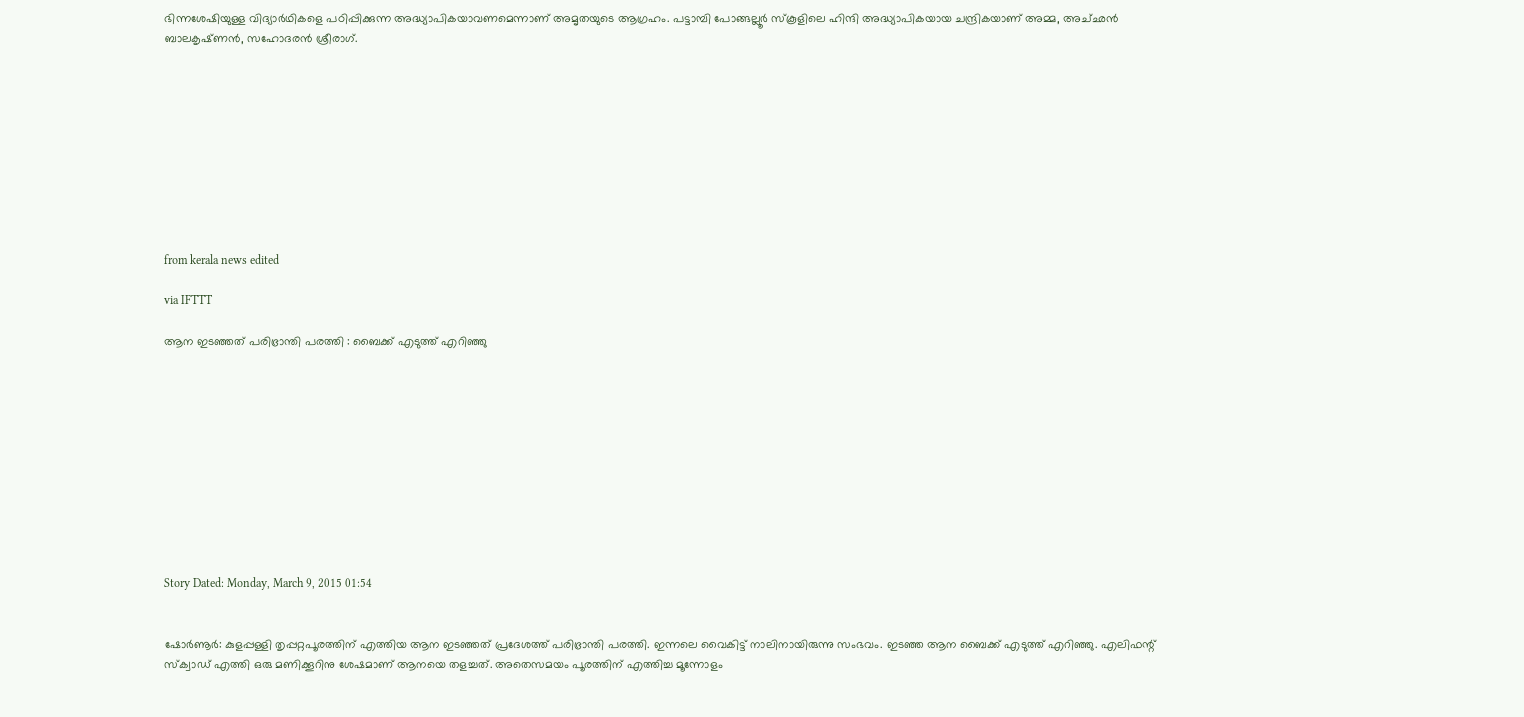ഭിന്നശേഷിയുള്ള വിദ്യാര്‍ഥികളെ പഠിപ്പിക്കുന്ന അദ്ധ്യാപികയാവണമെന്നാണ്‌ അമൃതയുടെ ആഗ്രഹം. പട്ടാമ്പി പോങ്ങല്ലൂര്‍ സ്‌കൂളിലെ ഹിന്ദി അദ്ധ്യാപികയായ ചന്ദ്രികയാണ്‌ അമ്മ, അച്‌ഛന്‍ ബാലകൃഷ്‌ണന്‍, സഹോദരന്‍ ശ്രീരാഗ്‌.










from kerala news edited

via IFTTT

ആന ഇടഞ്ഞത്‌ പരിഭ്രാന്തി പരത്തി : ബൈക്ക്‌ എടുത്ത്‌ എറിഞ്ഞു











Story Dated: Monday, March 9, 2015 01:54


ഷോര്‍ണൂര്‍: കുളപ്പള്ളി തൃപ്പറ്റപൂരത്തിന്‌ എത്തിയ ആന ഇടഞ്ഞത്‌ പ്രദേശത്ത്‌ പരിഭ്രാന്തി പരത്തി. ഇന്നലെ വൈകിട്ട്‌ നാലിനായിരുന്നു സംഭവം. ഇടഞ്ഞ ആന ബൈക്ക്‌ എടുത്ത്‌ എറിഞ്ഞു. എലിഫന്റ്‌ സ്‌ക്വാഡ്‌ എത്തി ഒരു മണിക്കൂറിനു ശേഷമാണ്‌ ആനയെ തളച്ചത്‌. അതെസമയം പൂരത്തിന്‌ എത്തിച്ച മൂന്നോളം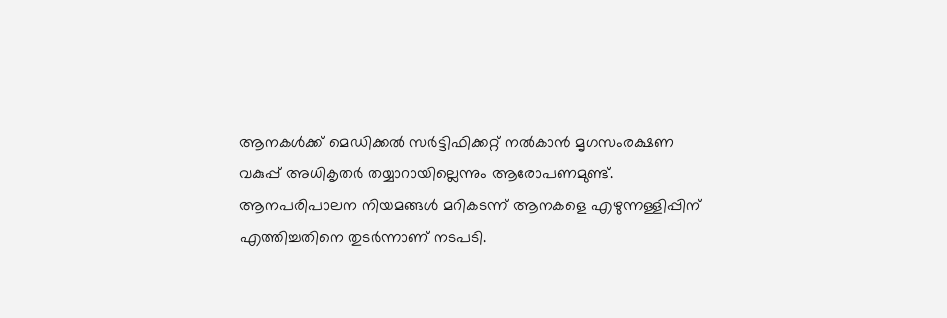ആനകള്‍ക്ക്‌ മെഡിക്കല്‍ സര്‍ട്ടിഫിക്കറ്റ്‌ നല്‍കാന്‍ മൃഗസംരക്ഷണ വകുപ്പ്‌ അധികൃതര്‍ തയ്യാറായില്ലെന്നും ആരോപണമുണ്ട്‌. ആനപരിപാലന നിയമങ്ങള്‍ മറികടന്ന്‌ ആനകളെ എഴുന്നള്ളിപ്പിന്‌ എത്തിച്ചതിനെ തുടര്‍ന്നാണ്‌ നടപടി.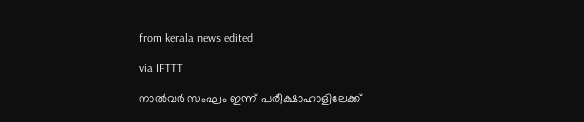from kerala news edited

via IFTTT

നാല്‍വര്‍ സംഘം ഇന്ന്‌ പരീക്ഷാഹാളിലേക്ക്‌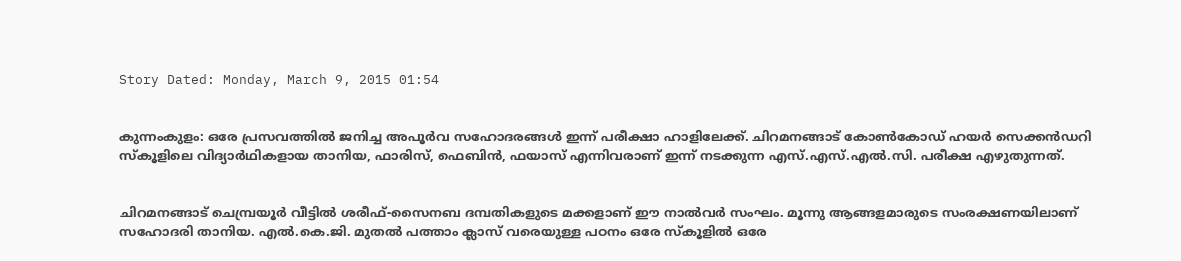Story Dated: Monday, March 9, 2015 01:54


കുന്നംകുളം: ഒരേ പ്രസവത്തില്‍ ജനിച്ച അപൂര്‍വ സഹോദരങ്ങള്‍ ഇന്ന്‌ പരീക്ഷാ ഹാളിലേക്ക്‌. ചിറമനങ്ങാട്‌ കോണ്‍കോഡ്‌ ഹയര്‍ സെക്കന്‍ഡറി സ്‌കൂളിലെ വിദ്യാര്‍ഥികളായ താനിയ, ഫാരിസ്‌, ഫെബിന്‍, ഫയാസ്‌ എന്നിവരാണ്‌ ഇന്ന്‌ നടക്കുന്ന എസ്‌.എസ്‌.എല്‍.സി. പരീക്ഷ എഴുതുന്നത്‌.


ചിറമനങ്ങാട്‌ ചെമ്പ്രയൂര്‍ വീട്ടില്‍ ശരീഫ്‌-സൈനബ ദമ്പതികളുടെ മക്കളാണ്‌ ഈ നാല്‍വര്‍ സംഘം. മൂന്നു ആങ്ങളമാരുടെ സംരക്ഷണയിലാണ്‌ സഹോദരി താനിയ. എല്‍.കെ.ജി. മുതല്‍ പത്താം ക്ലാസ്‌ വരെയുള്ള പഠനം ഒരേ സ്‌കൂളില്‍ ഒരേ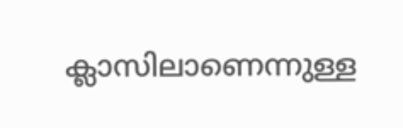ക്ലാസിലാണെന്നുള്ള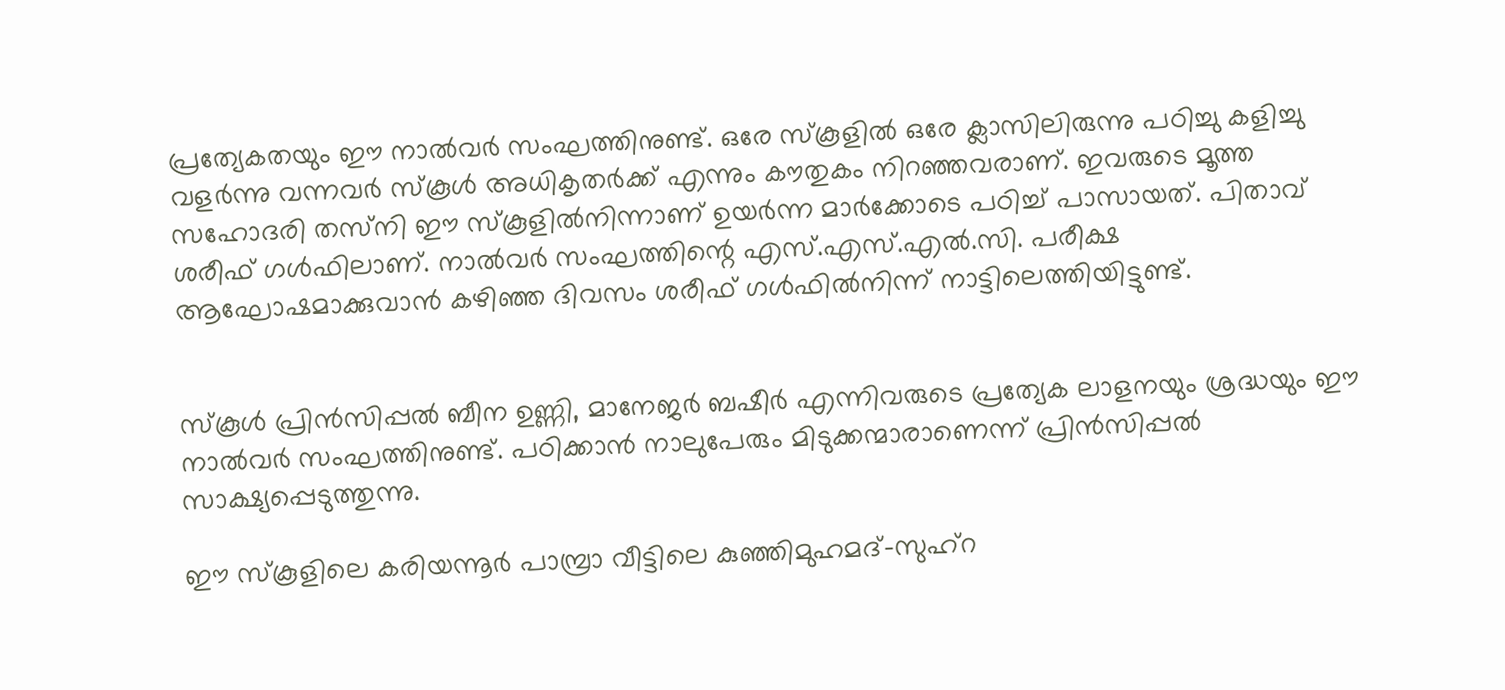പ്രത്യേകതയും ഈ നാല്‍വര്‍ സംഘത്തിനുണ്ട്‌. ഒരേ സ്‌കൂളില്‍ ഒരേ ക്ലാസിലിരുന്നു പഠിച്ചു കളിച്ചു വളര്‍ന്നു വന്നവര്‍ സ്‌കൂള്‍ അധികൃതര്‍ക്ക്‌ എന്നും കൗതുകം നിറഞ്ഞവരാണ്‌. ഇവരുടെ മൂത്ത സഹോദരി തസ്‌നി ഈ സ്‌കൂളില്‍നിന്നാണ്‌ ഉയര്‍ന്ന മാര്‍ക്കോടെ പഠിച്ച്‌ പാസായത്‌. പിതാവ്‌ ശരീഫ്‌ ഗള്‍ഫിലാണ്‌. നാല്‍വര്‍ സംഘത്തിന്റെ എസ്‌.എസ്‌.എല്‍.സി. പരീക്ഷ ആഘോഷമാക്കുവാന്‍ കഴിഞ്ഞ ദിവസം ശരീഫ്‌ ഗള്‍ഫില്‍നിന്ന്‌ നാട്ടിലെത്തിയിട്ടുണ്ട്‌.


സ്‌കൂള്‍ പ്രിന്‍സിപ്പല്‍ ബീന ഉണ്ണി, മാനേജര്‍ ബഷീര്‍ എന്നിവരുടെ പ്രത്യേക ലാളനയും ശ്രദ്ധയും ഈ നാല്‍വര്‍ സംഘത്തിനുണ്ട്‌. പഠിക്കാന്‍ നാലുപേരും മിടുക്കന്മാരാണെന്ന്‌ പ്രിന്‍സിപ്പല്‍ സാക്ഷ്യപ്പെടുത്തുന്നു.

ഈ സ്‌കൂളിലെ കരിയന്നൂര്‍ പാമ്പ്രാ വീട്ടിലെ കുഞ്ഞിമുഹമദ്‌-സുഹ്‌റ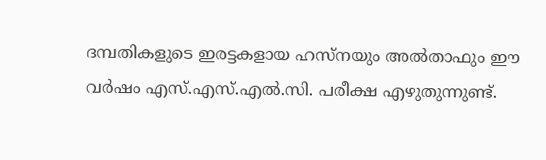ദമ്പതികളുടെ ഇരട്ടകളായ ഹസ്‌നയും അല്‍താഫും ഈ വര്‍ഷം എസ്‌.എസ്‌.എല്‍.സി. പരീക്ഷ എഴുതുന്നുണ്ട്‌.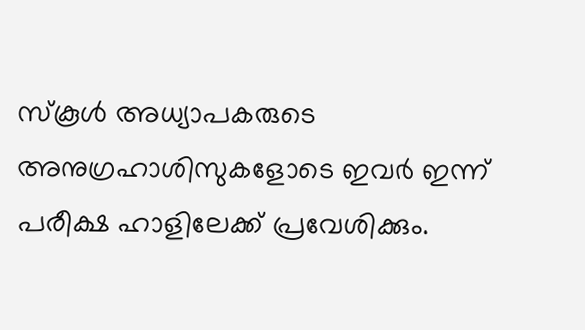സ്‌കൂള്‍ അധ്യാപകരുടെ അനുഗ്രഹാശിസുകളോടെ ഇവര്‍ ഇന്ന്‌ പരീക്ഷ ഹാളിലേക്ക്‌ പ്രവേശിക്കും.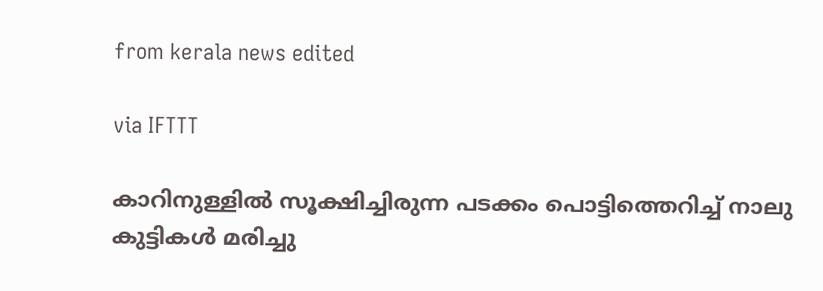from kerala news edited

via IFTTT

കാറിനുള്ളില്‍ സൂക്ഷിച്ചിരുന്ന പടക്കം പൊട്ടിത്തെറിച്ച്‌ നാലു കുട്ടികള്‍ മരിച്ചു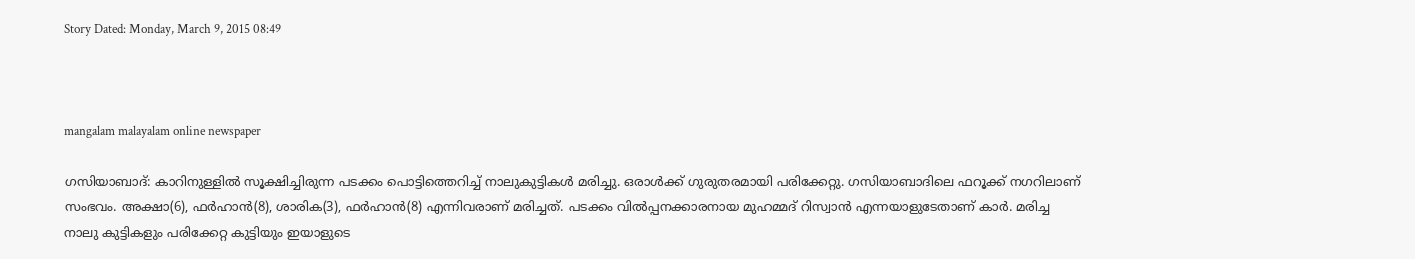Story Dated: Monday, March 9, 2015 08:49



mangalam malayalam online newspaper

ഗസിയാബാദ്‌: കാറിനുള്ളില്‍ സൂക്ഷിച്ചിരുന്ന പടക്കം പൊട്ടിത്തെറിച്ച്‌ നാലുകുട്ടികള്‍ മരിച്ചു. ഒരാള്‍ക്ക്‌ ഗുരുതരമായി പരിക്കേറ്റു. ഗസിയാബാദിലെ ഫറൂക്ക്‌ നഗറിലാണ്‌ സംഭവം. അക്ഷാ(6), ഫര്‍ഹാന്‍(8), ശാരിക(3), ഫര്‍ഹാന്‍(8) എന്നിവരാണ്‌ മരിച്ചത്‌. പടക്കം വില്‍പ്പനക്കാരനായ മുഹമ്മദ്‌ റിസ്വാന്‍ എന്നയാളുടേതാണ്‌ കാര്‍. മരിച്ച നാലു കുട്ടികളും പരിക്കേറ്റ കുട്ടിയും ഇയാളുടെ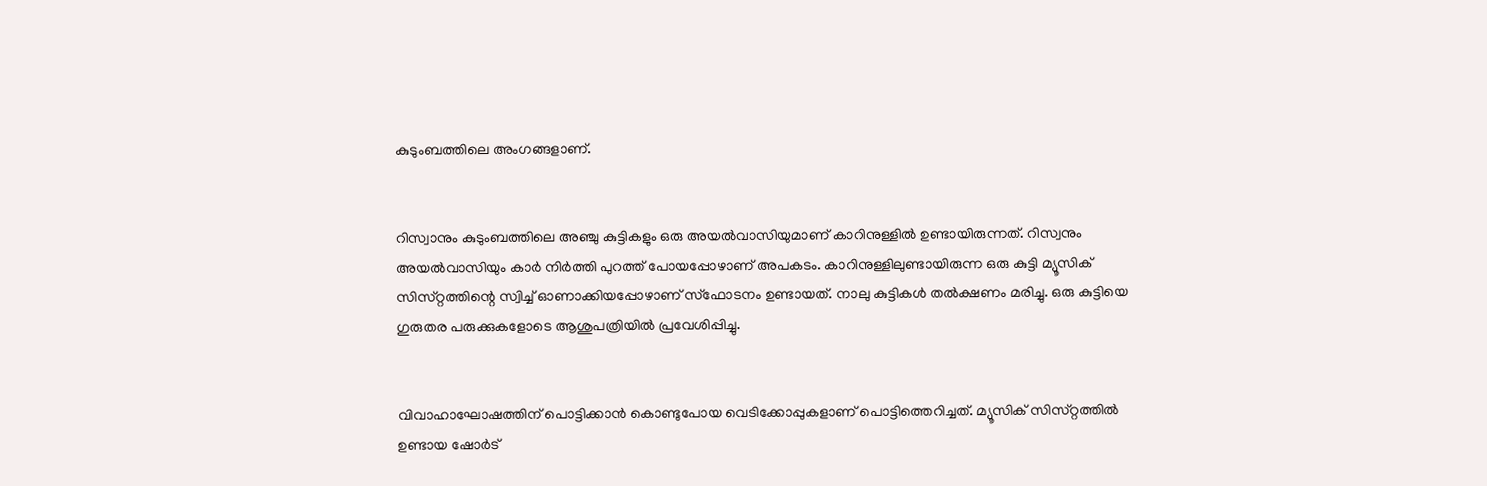കുടുംബത്തിലെ അംഗങ്ങളാണ്‌.


റിസ്വാനും കുടുംബത്തിലെ അഞ്ചു കുട്ടികളും ഒരു അയല്‍വാസിയുമാണ്‌ കാറിനുള്ളില്‍ ഉണ്ടായിരുന്നത്‌. റിസ്വനും അയല്‍വാസിയും കാര്‍ നിര്‍ത്തി പുറത്ത്‌ പോയപ്പോഴാണ്‌ അപകടം. കാറിനുള്ളിലുണ്ടായിരുന്ന ഒരു കുട്ടി മ്യൂസിക്‌ സിസ്‌റ്റത്തിന്റെ സ്വിച്ച്‌ ഓണാക്കിയപ്പോഴാണ്‌ സ്‌ഫോടനം ഉണ്ടായത്‌. നാലു കുട്ടികള്‍ തല്‍ക്ഷണം മരിച്ചു. ഒരു കുട്ടിയെ ഗുരുതര പരുക്കുകളോടെ ആശുപത്രിയില്‍ പ്രവേശിപ്പിച്ചു.


വിവാഹാഘോഷത്തിന്‌ പൊട്ടിക്കാന്‍ കൊണ്ടുപോയ വെടിക്കോപ്പുകളാണ്‌ പൊട്ടിത്തെറിച്ചത്‌. മ്യൂസിക്‌ സിസ്‌റ്റത്തില്‍ ഉണ്ടായ ഷോര്‍ട്‌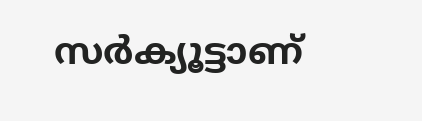സര്‍ക്യൂട്ടാണ്‌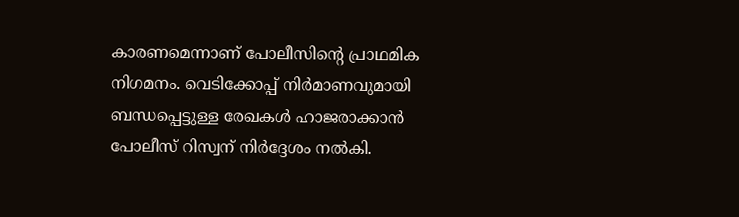കാരണമെന്നാണ്‌ പോലീസിന്റെ പ്രാഥമിക നിഗമനം. വെടിക്കോപ്പ്‌ നിര്‍മാണവുമായി ബന്ധപ്പെട്ടുള്ള രേഖകള്‍ ഹാജരാക്കാന്‍ പോലീസ്‌ റിസ്വന്‌ നിര്‍ദ്ദേശം നല്‍കി.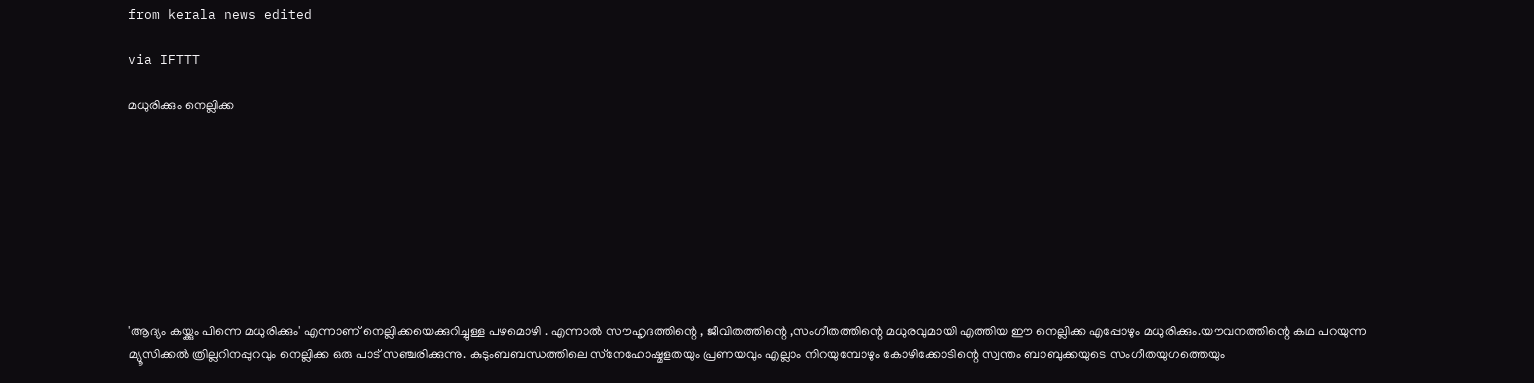from kerala news edited

via IFTTT

മധുരിക്കും നെല്ലിക്ക









'ആദ്യം കയ്ക്കും പിന്നെ മധുരിക്കും' എന്നാണ് നെല്ലിക്കയെക്കുറിച്ചുള്ള പഴമൊഴി . എന്നാല്‍ സൗഹൃദത്തിന്റെ , ജീവിതത്തിന്റെ ,സംഗീതത്തിന്റെ മധുരവുമായി എത്തിയ ഈ നെല്ലിക്ക എപ്പോഴും മധുരിക്കും.യൗവനത്തിന്റെ കഥ പറയുന്ന മ്യൂസിക്കല്‍ ത്രില്ലറിനപ്പുറവും നെല്ലിക്ക ഒരു പാട് സഞ്ചരിക്കുന്നു. കുടുംബബന്ധത്തിലെ സ്‌നേഹോഷ്മളതയും പ്രണയവും എല്ലാം നിറയുമ്പോഴും കോഴിക്കോടിന്റെ സ്വന്തം ബാബുക്കയുടെ സംഗീതയുഗത്തെയും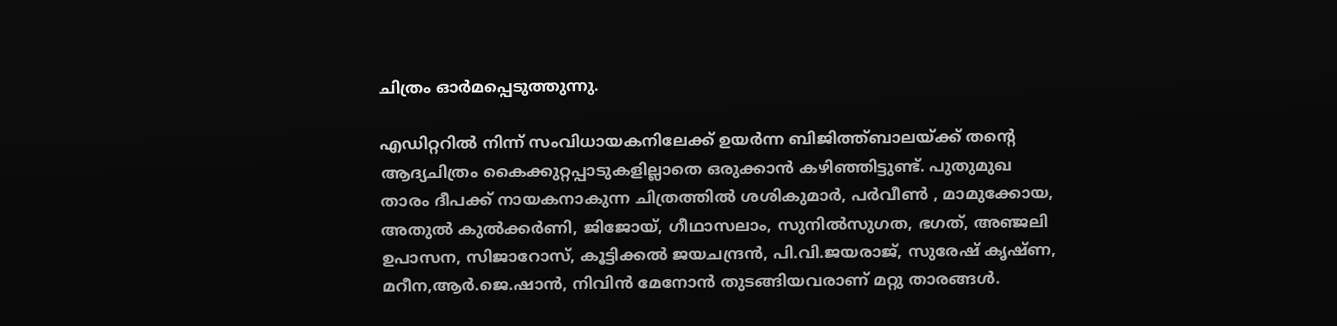ചിത്രം ഓര്‍മപ്പെടുത്തുന്നു.

എഡിറ്ററില്‍ നിന്ന് സംവിധായകനിലേക്ക് ഉയര്‍ന്ന ബിജിത്ത്ബാലയ്ക്ക് തന്റെ ആദ്യചിത്രം കൈക്കുറ്റപ്പാടുകളില്ലാതെ ഒരുക്കാന്‍ കഴിഞ്ഞിട്ടുണ്ട്. പുതുമുഖ താരം ദീപക്ക് നായകനാകുന്ന ചിത്രത്തില്‍ ശശികുമാര്‍, പര്‍വീണ്‍ , മാമുക്കോയ, അതുല്‍ കുല്‍ക്കര്‍ണി, ജിജോയ്, ഗീഥാസലാം, സുനില്‍സുഗത, ഭഗത്, അഞ്ജലി ഉപാസന, സിജാറോസ്, കൂട്ടിക്കല്‍ ജയചന്ദ്രന്‍, പി.വി.ജയരാജ്, സുരേഷ് കൃഷ്ണ, മറീന,ആര്‍.ജെ.ഷാന്‍, നിവിന്‍ മേനോന്‍ തുടങ്ങിയവരാണ് മറ്റു താരങ്ങള്‍.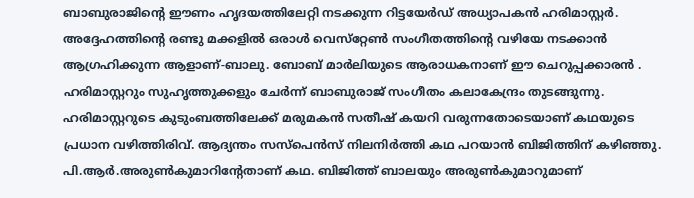ബാബുരാജിന്റെ ഈണം ഹൃദയത്തിലേറ്റി നടക്കുന്ന റിട്ടയേര്‍ഡ് അധ്യാപകന്‍ ഹരിമാസ്റ്റര്‍. അദ്ദേഹത്തിന്റെ രണ്ടു മക്കളില്‍ ഒരാള്‍ വെസ്‌റ്റേണ്‍ സംഗീതത്തിന്റെ വഴിയേ നടക്കാന്‍ ആഗ്രഹിക്കുന്ന ആളാണ്-ബാലു. ബോബ് മാര്‍ലിയുടെ ആരാധകനാണ് ഈ ചെറുപ്പക്കാരന്‍ . ഹരിമാസ്റ്ററും സുഹൃത്തുക്കളും ചേര്‍ന്ന് ബാബുരാജ് സംഗീതം കലാകേന്ദ്രം തുടങ്ങുന്നു. ഹരിമാസ്റ്ററുടെ കുടുംബത്തിലേക്ക് മരുമകന്‍ സതീഷ് കയറി വരുന്നതോടെയാണ് കഥയുടെ പ്രധാന വഴിത്തിരിവ്. ആദ്യന്തം സസ്‌പെന്‍സ് നിലനിര്‍ത്തി കഥ പറയാന്‍ ബിജിത്തിന് കഴിഞ്ഞു. പി.ആര്‍.അരുണ്‍കുമാറിന്റേതാണ് കഥ. ബിജിത്ത് ബാലയും അരുണ്‍കുമാറുമാണ്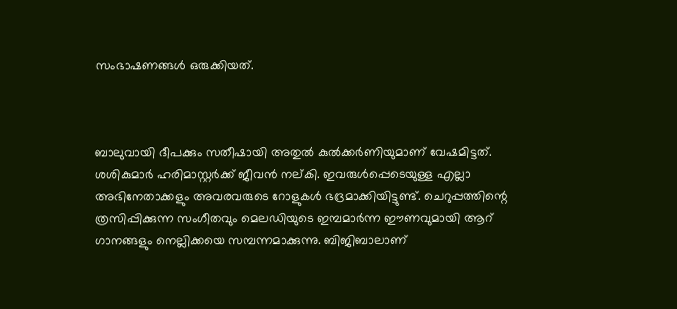സംഭാഷണങ്ങള്‍ ഒരുക്കിയത്.



ബാലുവായി ദീപക്കും സതീഷായി അതുല്‍ കുല്‍ക്കര്‍ണിയുമാണ് വേഷമിട്ടത്. ശശികുമാര്‍ ഹരിമാസ്റ്റര്‍ക്ക് ജീവന്‍ നല്കി. ഇവരുള്‍പ്പെടെയുള്ള എല്ലാ അഭിനേതാക്കളും അവരവരുടെ റോളുകള്‍ ഭദ്രമാക്കിയിട്ടുണ്ട്. ചെറുപ്പത്തിന്റെ ത്രസിപ്പിക്കുന്ന സംഗീതവും മെലഡിയുടെ ഇമ്പമാര്‍ന്ന ഈണവുമായി ആറ് ഗാനങ്ങളും നെല്ലിക്കയെ സമ്പന്നമാക്കുന്നു. ബിജിബാലാണ്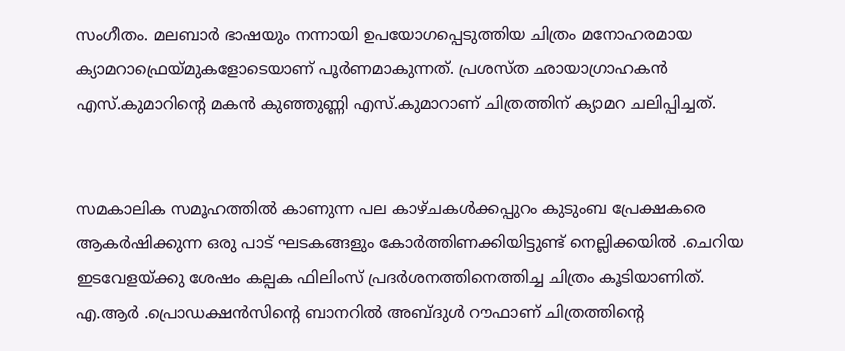സംഗീതം. മലബാര്‍ ഭാഷയും നന്നായി ഉപയോഗപ്പെടുത്തിയ ചിത്രം മനോഹരമായ ക്യാമറാഫ്രെയ്മുകളോടെയാണ് പൂര്‍ണമാകുന്നത്. പ്രശസ്ത ഛായാഗ്രാഹകന്‍ എസ്.കുമാറിന്റെ മകന്‍ കുഞ്ഞുണ്ണി എസ്.കുമാറാണ് ചിത്രത്തിന് ക്യാമറ ചലിപ്പിച്ചത്.


സമകാലിക സമൂഹത്തില്‍ കാണുന്ന പല കാഴ്ചകള്‍ക്കപ്പുറം കുടുംബ പ്രേക്ഷകരെ ആകര്‍ഷിക്കുന്ന ഒരു പാട് ഘടകങ്ങളും കോര്‍ത്തിണക്കിയിട്ടുണ്ട് നെല്ലിക്കയില്‍ .ചെറിയ ഇടവേളയ്ക്കു ശേഷം കല്പക ഫിലിംസ് പ്രദര്‍ശനത്തിനെത്തിച്ച ചിത്രം കൂടിയാണിത്. എ.ആര്‍ .പ്രൊഡക്ഷന്‍സിന്റെ ബാനറില്‍ അബ്ദുള്‍ റൗഫാണ് ചിത്രത്തിന്റെ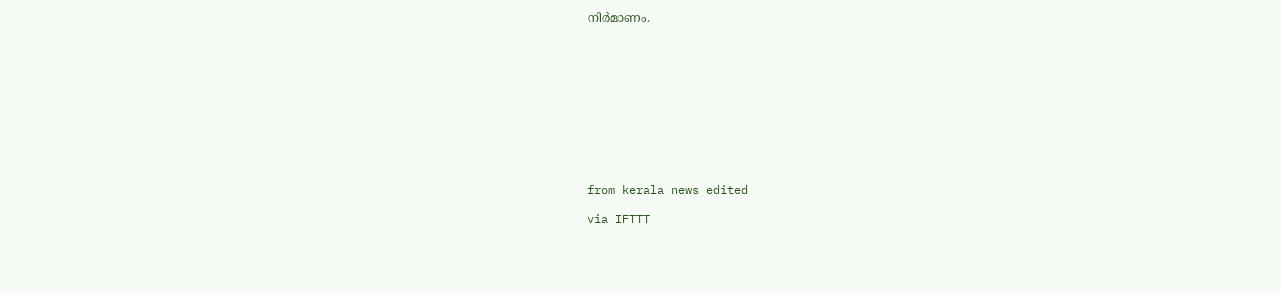നിര്‍മാണം.











from kerala news edited

via IFTTT